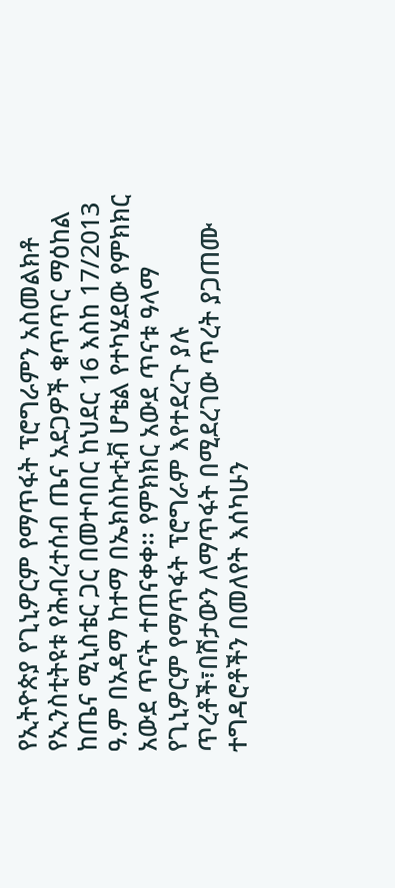የኢትዮጵያ የጊኒዎርም የማጥፋት ፕሮግራምን አስመልክቶ የኢንስቲትዩቱ የሕብረተሰብ ጤና አደጋዎች ቁጥጥር ማዕከል ከጤና ሚኒስቴር ጋር በመተባበር ከህደር 16 እስከ 17/2013 ዓ.ም በአዳማ ከተማ በኤክስኩቲቭ ሆቴል የተካሄደው የምክክር አውደ ጥናት ተጠናቀቀ፡፡ የምክክር አውደ ጥናቱ ዓላማ የጊኒዎርም የማጥፋት ፕሮግራም እየተደረጉ ያሉ ጥረቶች፣በሽታውን ለማጥፋት በሚደረገው ጥረት ያጋጠሙ ተግዳሮቶችን በመለየት እሰካሁን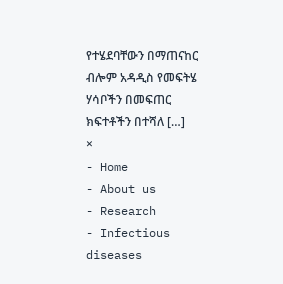የተሄደባቸውን በማጠናከር ብሎም አዳዲስ የመፍትሄ ሃሳቦችን በመፍጠር ክፍተቶችን በተሻለ […]
×
- Home
- About us
- Research
- Infectious diseases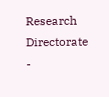Research Directorate
-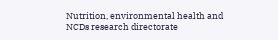Nutrition, environmental health and NCDs research directorate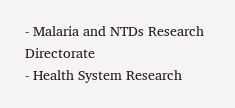- Malaria and NTDs Research Directorate
- Health System Research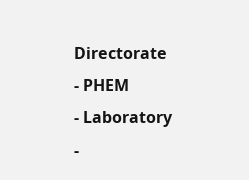Directorate
- PHEM
- Laboratory
-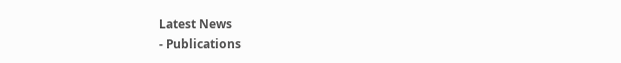Latest News
- Publications